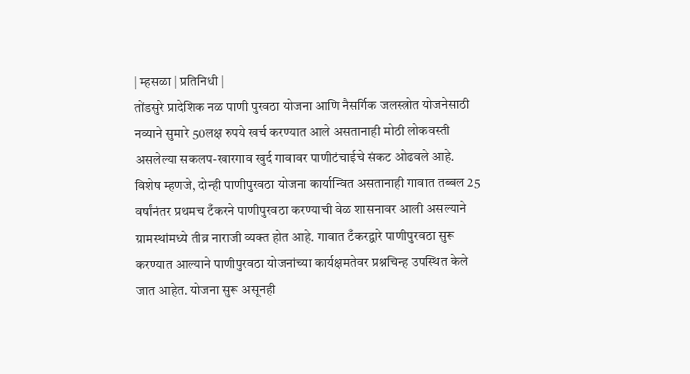| म्हसळा | प्रतिनिधी |
तोंडसुरे प्रादेशिक नळ पाणी पुरवठा योजना आणि नैसर्गिक जलस्त्रोत योजनेसाठी नव्याने सुमारे 50लक्ष रुपये खर्च करण्यात आले असतानाही मोठी लोकवस्ती असलेल्या सकलप-खारगाव खुर्द गावावर पाणीटंचाईचे संकट ओढवले आहे. विशेष म्हणजे, दोन्ही पाणीपुरवठा योजना कार्यान्वित असतानाही गावात तब्बल 25 वर्षांनंतर प्रथमच टँकरने पाणीपुरवठा करण्याची वेळ शासनावर आली असल्याने ग्रामस्थांमध्ये तीव्र नाराजी व्यक्त होत आहे. गावात टँकरद्वारे पाणीपुरवठा सुरू करण्यात आल्याने पाणीपुरवठा योजनांच्या कार्यक्षमतेवर प्रश्नचिन्ह उपस्थित केले जात आहेत. योजना सुरू असूनही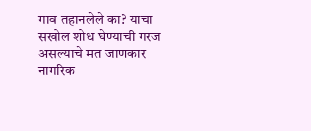गाव तहानलेले का? याचा सखोल शोध घेण्याची गरज असल्याचे मत जाणकार नागरिक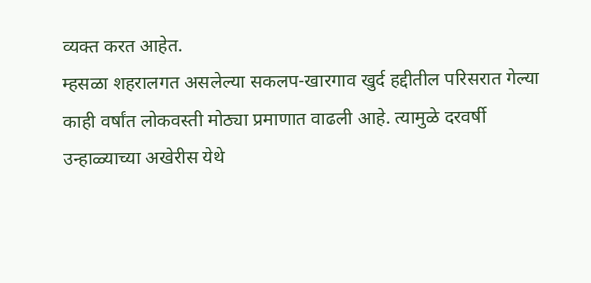व्यक्त करत आहेत.
म्हसळा शहरालगत असलेल्या सकलप-खारगाव खुर्द हद्दीतील परिसरात गेल्या काही वर्षांत लोकवस्ती मोठ्या प्रमाणात वाढली आहे. त्यामुळे दरवर्षी उन्हाळ्याच्या अखेरीस येथे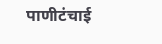पाणीटंचाई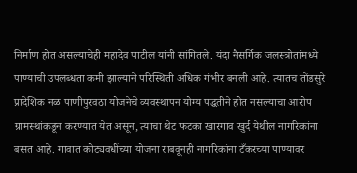निर्माण होत असल्याचेही महादेव पाटील यांनी सांगितले. यंदा नैसर्गिक जलस्त्रोतांमध्ये पाण्याची उपलब्धता कमी झाल्याने परिस्थिती अधिक गंभीर बनली आहे. त्यातच तोंडसुरे प्रादेशिक नळ पाणीपुरवठा योजनेचे व्यवस्थापन योग्य पद्धतीने होत नसल्याचा आरोप ग्रामस्थांकडून करण्यात येत असून, त्याचा थेट फटका खारगाव खुर्द येथील नागरिकांना बसत आहे. गावात कोट्यवधींच्या योजना राबवूनही नागरिकांना टँकरच्या पाण्यावर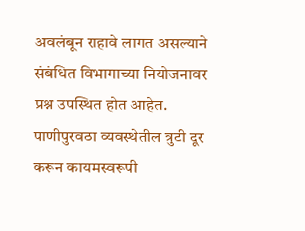अवलंबून राहावे लागत असल्याने संबंधित विभागाच्या नियोजनावर प्रश्न उपस्थित होत आहेत. पाणीपुरवठा व्यवस्थेतील त्रुटी दूर करून कायमस्वरूपी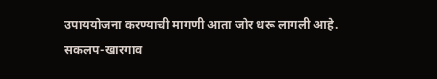उपाययोजना करण्याची मागणी आता जोर धरू लागली आहे.
सकलप-खारगाव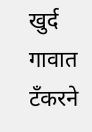खुर्द गावात टँकरने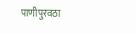पाणीपुरवठा